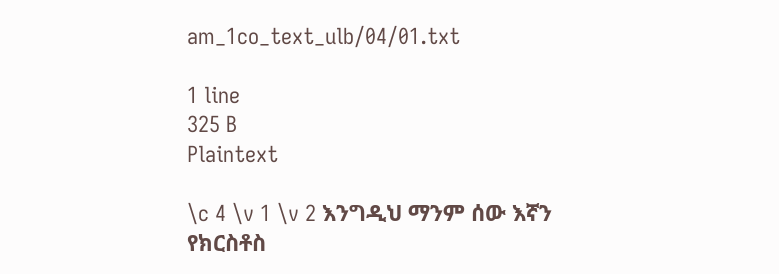am_1co_text_ulb/04/01.txt

1 line
325 B
Plaintext

\c 4 \v 1 \v 2 እንግዲህ ማንም ሰው እኛን የክርስቶስ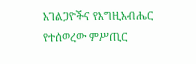አገልጋዮችና የእግዚአብሔር የተሰወረው ምሥጢር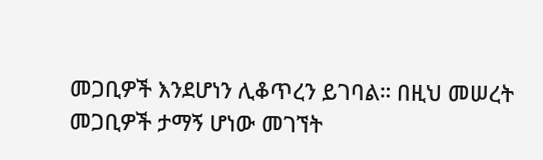መጋቢዎች እንደሆነን ሊቆጥረን ይገባል። በዚህ መሠረት መጋቢዎች ታማኝ ሆነው መገኘት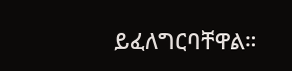ይፈለግርባቸዋል።